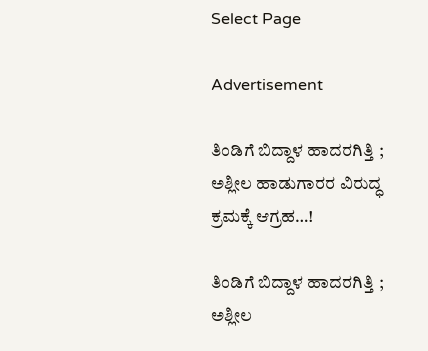Select Page

Advertisement

ತಿಂಡಿಗೆ ಬಿದ್ದಾಳ ಹಾದರಗಿತ್ತಿ ; ಅಶ್ಲೀಲ ಹಾಡುಗಾರರ ವಿರುದ್ಧ ಕ್ರಮಕ್ಕೆ ಆಗ್ರಹ…!

ತಿಂಡಿಗೆ ಬಿದ್ದಾಳ ಹಾದರಗಿತ್ತಿ ; ಅಶ್ಲೀಲ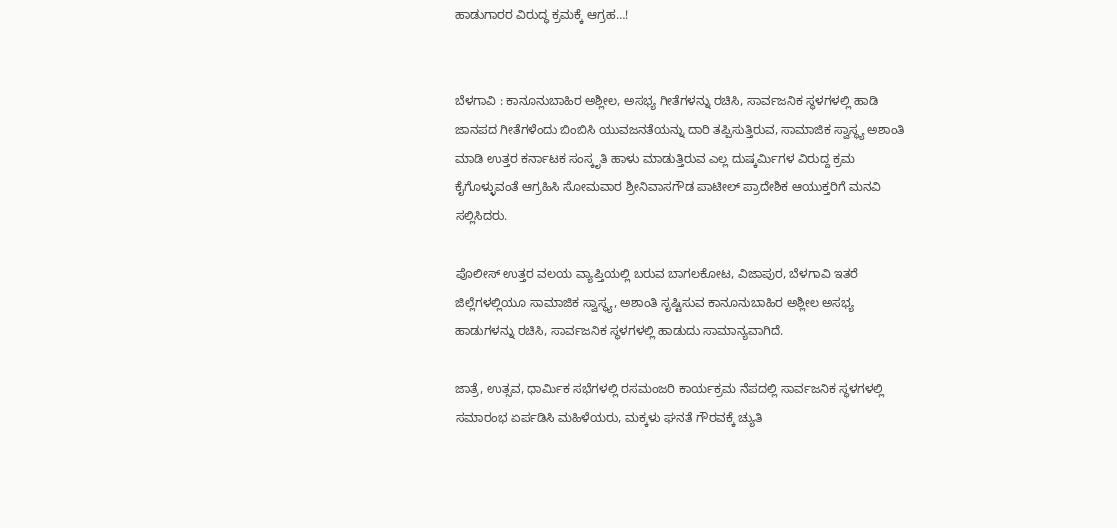ಹಾಡುಗಾರರ ವಿರುದ್ಧ ಕ್ರಮಕ್ಕೆ ಆಗ್ರಹ…!


ಬೆಳಗಾವಿ : ಕಾನೂನುಬಾಹಿರ ಅಶ್ಲೀಲ, ಅಸಭ್ಯ ಗೀತೆಗಳನ್ನು ರಚಿಸಿ, ಸಾರ್ವಜನಿಕ ಸ್ಥಳಗಳಲ್ಲಿ ಹಾಡಿ ಜಾನಪದ ಗೀತೆಗಳೆಂದು ಬಿಂಬಿಸಿ ಯುವಜನತೆಯನ್ನು ದಾರಿ ತಪ್ಪಿಸುತ್ತಿರುವ, ಸಾಮಾಜಿಕ ಸ್ವಾಸ್ಥ್ಯ ಅಶಾಂತಿ ಮಾಡಿ ಉತ್ತರ ಕರ್ನಾಟಕ ಸಂಸ್ಕೃತಿ ಹಾಳು ಮಾಡುತ್ತಿರುವ ಎಲ್ಲ ದುಷ್ಕರ್ಮಿಗಳ ವಿರುದ್ದ ಕ್ರಮ ಕೈಗೊಳ್ಳುವಂತೆ ಆಗ್ರಹಿಸಿ ಸೋಮವಾರ ಶ್ರೀನಿವಾಸಗೌಡ ಪಾಟೀಲ್ ಪ್ರಾದೇಶಿಕ ಆಯುಕ್ತರಿಗೆ ಮನವಿ ಸಲ್ಲಿಸಿದರು.

ಪೊಲೀಸ್ ಉತ್ತರ ವಲಯ ವ್ಯಾಪ್ತಿಯಲ್ಲಿ ಬರುವ ಬಾಗಲಕೋಟ, ವಿಜಾಪುರ, ಬೆಳಗಾವಿ ಇತರೆ ಜಿಲ್ಲೆಗಳಲ್ಲಿಯೂ ಸಾಮಾಜಿಕ ಸ್ವಾಸ್ಥ್ಯ, ಅಶಾಂತಿ ಸೃಷ್ಟಿಸುವ ಕಾನೂನುಬಾಹಿರ ಅಶ್ಲೀಲ ಅಸಭ್ಯ ಹಾಡುಗಳನ್ನು ರಚಿಸಿ, ಸಾರ್ವಜನಿಕ ಸ್ಥಳಗಳಲ್ಲಿ ಹಾಡುದು ಸಾಮಾನ್ಯವಾಗಿದೆ.

ಜಾತ್ರೆ, ಉತ್ಸವ, ಧಾರ್ಮಿಕ ಸಭೆಗಳಲ್ಲಿ ರಸಮಂಜರಿ ಕಾರ್ಯಕ್ರಮ ನೆಪದಲ್ಲಿ ಸಾರ್ವಜನಿಕ ಸ್ಥಳಗಳಲ್ಲಿ ಸಮಾರಂಭ ಏರ್ಪಡಿಸಿ ಮಹಿಳೆಯರು, ಮಕ್ಕಳು ಘನತೆ ಗೌರವಕ್ಕೆ ಚ್ಯುತಿ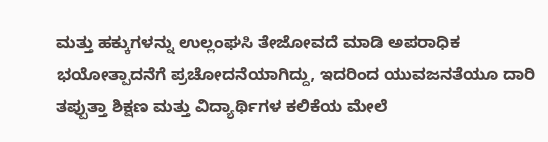ಮತ್ತು ಹಕ್ಕುಗಳನ್ನು ಉಲ್ಲಂಘಸಿ ತೇಜೋವದೆ ಮಾಡಿ ಅಪರಾಧಿಕ ಭಯೋತ್ಪಾದನೆಗೆ ಪ್ರಚೋದನೆಯಾಗಿದ್ದು, ಇದರಿಂದ ಯುವಜನತೆಯೂ ದಾರಿ ತಪ್ಪುತ್ತಾ ಶಿಕ್ಷಣ ಮತ್ತು ವಿದ್ಯಾರ್ಥಿಗಳ ಕಲಿಕೆಯ ಮೇಲೆ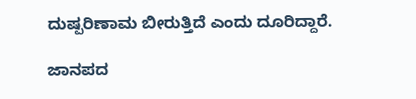ದುಷ್ಪರಿಣಾಮ ಬೀರುತ್ತಿದೆ ಎಂದು ದೂರಿದ್ದಾರೆ.

ಜಾನಪದ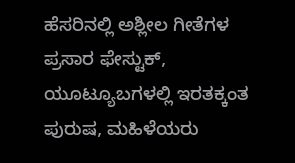ಹೆಸರಿನಲ್ಲಿ ಅಶ್ಲೀಲ ಗೀತೆಗಳ ಪ್ರಸಾರ ಫೇಸ್ಟುಕ್, ಯೂಟ್ಯೂಬಗಳಲ್ಲಿ ಇರತಕ್ಕಂತ ಪುರುಷ, ಮಹಿಳೆಯರು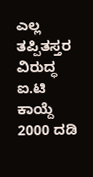ಎಲ್ಲ ತಪ್ಪಿತಸ್ತರ ವಿರುದ್ಧ ಐ.ಟಿ ಕಾಯ್ದೆ 2000 ದಡಿ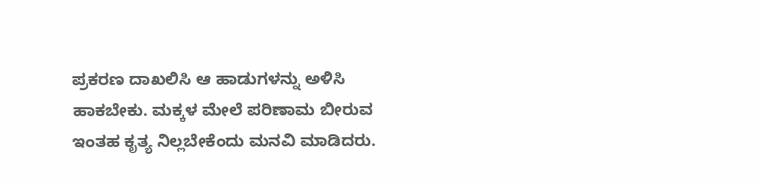ಪ್ರಕರಣ ದಾಖಲಿಸಿ ಆ ಹಾಡುಗಳನ್ನು ಅಳಿಸಿ ಹಾಕಬೇಕು. ಮಕ್ಕಳ ಮೇಲೆ ಪರಿಣಾಮ ಬೀರುವ ಇಂತಹ ಕೃತ್ಯ ನಿಲ್ಲಬೇಕೆಂದು ಮನವಿ ಮಾಡಿದರು.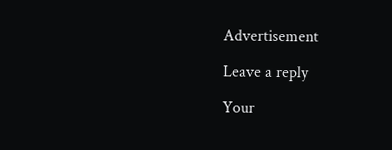Advertisement

Leave a reply

Your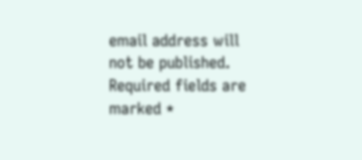email address will not be published. Required fields are marked *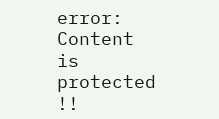error: Content is protected !!